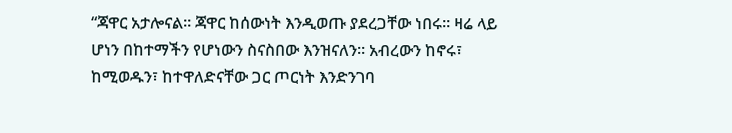“ጃዋር አታሎናል። ጃዋር ከሰውነት እንዲወጡ ያደረጋቸው ነበሩ። ዛሬ ላይ ሆነን በከተማችን የሆነውን ስናስበው እንዝናለን። አብረውን ከኖሩ፣ ከሚወዱን፣ ከተዋለድናቸው ጋር ጦርነት እንድንገባ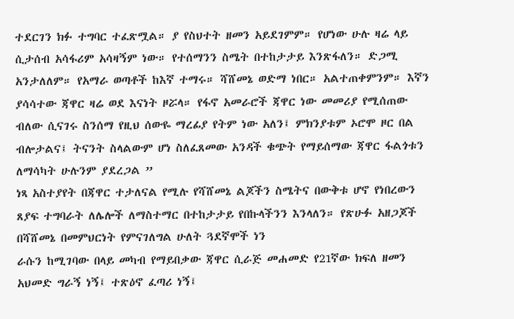ተደርገን ክፉ ተግባር ተፈጽሟል። ያ የስህተት ዘመን አይደገምም። የሆነው ሁሉ ዛሬ ላይ ሲታሰብ አሳፋሪም አሳዛኝም ነው። የተሰማንን ስሜት በተከታታይ እንጽፋለን። ድጋሚ አንታለለም። የአማራ ወጣቶች ከእኛ ተማሩ። ሻሸመኔ ወድማ ነበር። አልተጠቀምንም። እኛን ያሳሳተው ጃዋር ዛሬ ወደ እናነት ዞሯላ። የፋኖ አመራሮች ጃዋር ነው መመሪያ የሚሰጠው ብለው ሲናገሩ ስንሰማ የዚህ ሰውዬ ማረፊያ የትም ነው አለን፤ ምክንያቱም ኦሮሞ ዞር በል ብሎታልና፤ ትናንት ስላልውም ሆነ ስለፈጸመው አንዳች ቁጭት የማይሰማው ጃዋር ፋልጎቱን ለማሳካት ሁሉንም ያደረጋል ”
ነጻ አስተያየት በጃዋር ተታለናል የሚሉ የሻሸመኔ ልጆችን ስሜትና በውቅቱ ሆኖ የነበረውን ጸያፍ ተግባራት ለሌሎች ለማስተማር በተከታታይ የበኩላችንን እንላለን። የጽሁፉ አዘጋጆች በሻሸመኔ በመምህርነት የምናገለግል ሁለት ጓደኛሞች ነን
ራሱን ከሚገባው በላይ መካብ የማይበቃው ጃዋር ሲራጅ መሐመድ የ21ኛው ክፍለ ዘመን አህመድ ግራኝ ነኝ፤ ተጽዕኖ ፈጣሪ ነኝ፤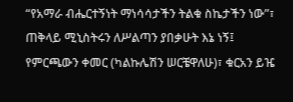“የአማራ ብሔርተኝነት ማነሳሳታችን ትልቁ ስኬታችን ነው”፣ ጠቅላይ ሚኒስትሩን ለሥልጣን ያበቃሁት እኔ ነኝ፤ የምርጫውን ቀመር (ካልኩሌሽን ሠርቼዋለሁ)፣ ቁርአን ይዤ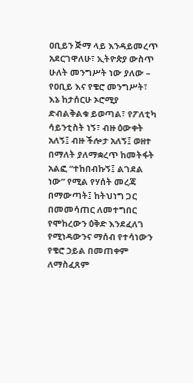ዐቢይን ጅማ ላይ እንዳይመረጥ አደርገዋለሁ፣ ኢትዮጵያ ውስጥ ሁለት መንግሥት ነው ያለው – የዐቢይ እና የቄሮ መንግሥት፣ እኔ ከታሰርሁ ኦሮሚያ ድብልቅልቁ ይወጣል፣ የፖለቲካ ሳይንቲስት ነኝ፣ ብዙ ዕውቀት አለኝ፤ ብዙ ችሎታ አለኝ፤ ወዘተ በማለት ያለማቋረጥ ከመትፋት አልፎ “ተከበብኩኝ፤ ልገደል ነው” የሚል የሃሰት መረጃ በማውጣት፤ ከትህነግ ጋር በመመሳጠር ለመተግበር የሞከረውን ዕቅድ እንደፈለገ የሚነዳውንና ማሰብ የተሳነውን የቄሮ ኃይል በመጠቀም ለማስፈጸም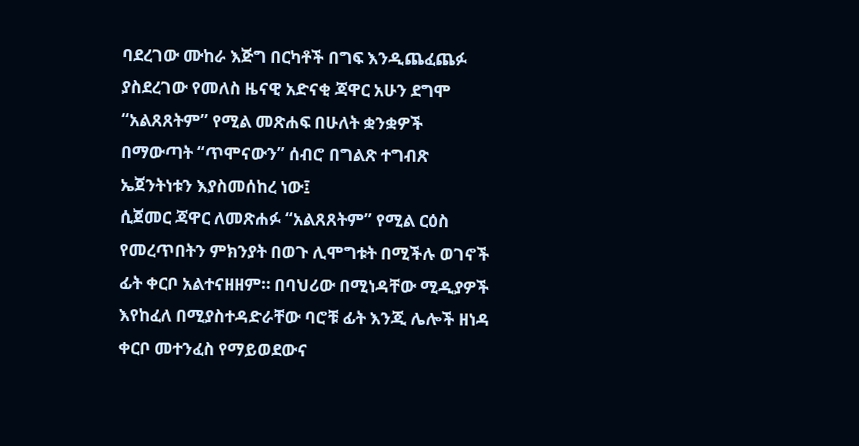ባደረገው ሙከራ እጅግ በርካቶች በግፍ እንዲጨፈጨፉ ያስደረገው የመለስ ዜናዊ አድናቂ ጃዋር አሁን ደግሞ “አልጸጸትም” የሚል መጽሐፍ በሁለት ቋንቋዎች በማውጣት “ጥሞናውን” ሰብሮ በግልጽ ተግብጽ ኤጀንትነቱን እያስመሰከረ ነው፤
ሲጀመር ጃዋር ለመጽሐፉ “አልጸጸትም” የሚል ርዕስ የመረጥበትን ምክንያት በወጉ ሊሞግቱት በሚችሉ ወገኖች ፊት ቀርቦ አልተናዘዘም። በባህሪው በሚነዳቸው ሚዲያዎች እየከፈለ በሚያስተዳድራቸው ባሮቹ ፊት እንጂ ሌሎች ዘነዳ ቀርቦ መተንፈስ የማይወደውና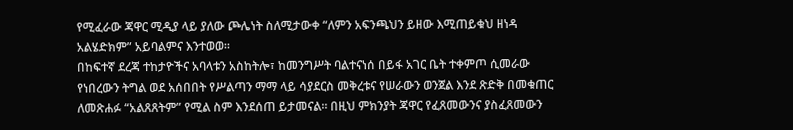የሚፈራው ጃዋር ሚዲያ ላይ ያለው ጮሌነት ስለሚታውቀ “ለምን አፍንጫህን ይዘው እሚጠይቁህ ዘነዳ አልሄድክም” አይባልምና እንተወወ።
በከፍተኛ ደረጃ ተከታዮችና አባላቱን አስከትሎ፣ ከመንግሥት ባልተናነሰ በይፋ አገር ቤት ተቀምጦ ሲመራው የነበረውን ትግል ወደ አሰበበት የሥልጣን ማማ ላይ ሳያደርስ መቅረቱና የሠራውን ወንጀል እንደ ጽድቅ በመቁጠር ለመጽሐፉ “አልጸጸትም” የሚል ስም እንደሰጠ ይታመናል። በዚህ ምክንያት ጃዋር የፈጸመውንና ያስፈጸመውን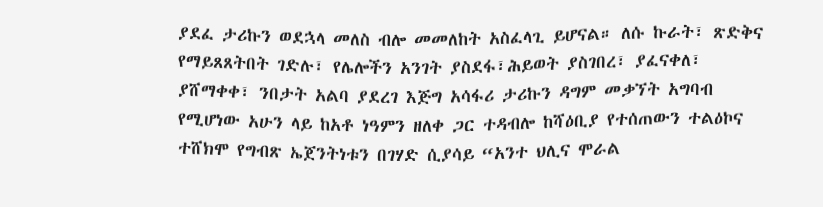ያደፈ ታሪኩን ወደኋላ መለስ ብሎ መመለከት አስፈላጊ ይሆናል። ለሱ ኩራት፣ ጽድቅና የማይጸጸትበት ገድሉ፣ የሌሎችን አንገት ያስደፋ፣ሕይወት ያስገበረ፣ ያፈናቀለ፣ ያሸማቀቀ፣ ንበታት አልባ ያደረገ እጅግ አሳፋሪ ታሪኩን ዳግም መቃኘት አግባብ የሚሆነው አሁን ላይ ከአቶ ነዓምን ዘለቀ ጋር ተዳብሎ ከሻዕቢያ የተሰጠውን ተልዕኮና ተሸክሞ የግብጽ ኤጀንትነቱን በገሃድ ሲያሳይ “አንተ ህሊና ሞራል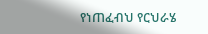የነጠፈብህ የርህራሄ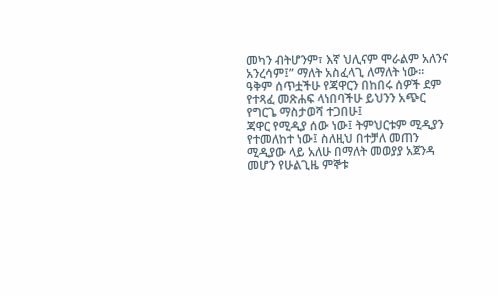መካን ብትሆንም፣ እኛ ህሊናም ሞራልም አለንና አንረሳም፤” ማለት አስፈላጊ ለማለት ነው። ዓቅም ሰጥቷችሁ የጃዋርን በከበሩ ሰዎች ደም የተጻፈ መጽሐፍ ላነበባችሁ ይህንን አጭር የግርጌ ማስታወሻ ተጋበሁ፤
ጃዋር የሚዲያ ሰው ነው፤ ትምህርቱም ሚዲያን የተመለከተ ነው፤ ስለዚህ በተቻለ መጠን ሚዲያው ላይ አለሁ በማለት መወያያ አጀንዳ መሆን የሁልጊዜ ምኞቱ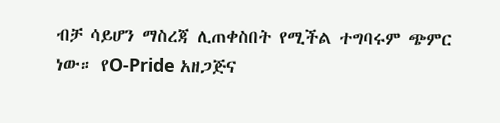ብቻ ሳይሆን ማስረጃ ሊጠቀስበት የሚችል ተግባሩም ጭምር ነው። የO-Pride አዘጋጅና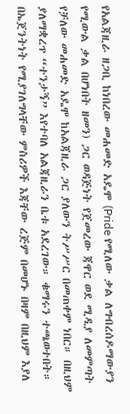የአልጃዚራ ዘጋቢ ከነበረው መሐመድ አዴሞ (Pride የሚለው ቃል ለግብረሰዶማውያን የሚውል ቃል በሆነበት ዘመን) ጋር ወዳጅነት የጀመረው ጃዋር ወደ ሚዲያ ለመምጣት የቻለው መሐመድ አዴሞ ከአልጃዚራ ጋር ያለውን ትሥሥር በመጠቀም ነበር። በዚህም ያለማቋረጥ “ተንታኝ” እየተባለ አልጃዚራን ቤቱ አደረገው። ቁማሩን ተጫወተበት። በኤጀንትነት የሚያገለግላቸው ምስሪዎች እጃቸው ረጅም በመሆኑ በዛም በዚህም እያለ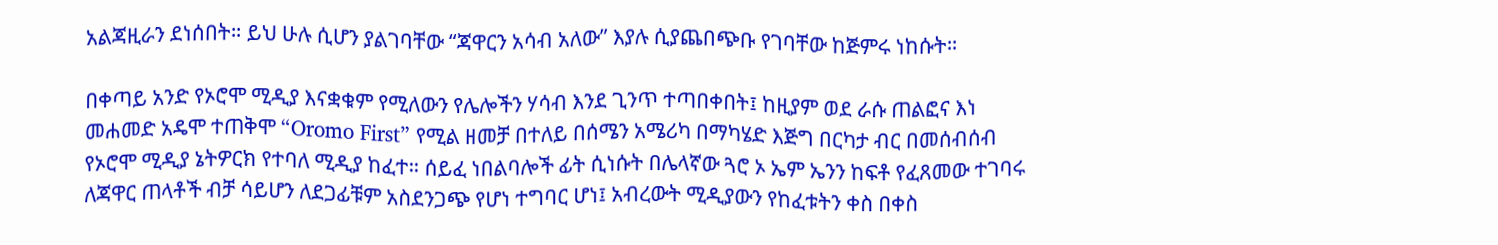አልጃዚራን ደነሰበት። ይህ ሁሉ ሲሆን ያልገባቸው “ጃዋርን አሳብ አለው” እያሉ ሲያጨበጭቡ የገባቸው ከጅምሩ ነከሱት።

በቀጣይ አንድ የኦሮሞ ሚዲያ እናቋቁም የሚለውን የሌሎችን ሃሳብ እንደ ጊንጥ ተጣበቀበት፤ ከዚያም ወደ ራሱ ጠልፎና እነ መሐመድ አዴሞ ተጠቅሞ “Oromo First” የሚል ዘመቻ በተለይ በሰሜን አሜሪካ በማካሄድ እጅግ በርካታ ብር በመሰብሰብ የኦሮሞ ሚዲያ ኔትዎርክ የተባለ ሚዲያ ከፈተ። ሰይፈ ነበልባሎች ፊት ሲነሱት በሌላኛው ጓሮ ኦ ኤም ኤንን ከፍቶ የፈጸመው ተገባሩ ለጃዋር ጠላቶች ብቻ ሳይሆን ለደጋፊቹም አስደንጋጭ የሆነ ተግባር ሆነ፤ አብረውት ሚዲያውን የከፈቱትን ቀስ በቀስ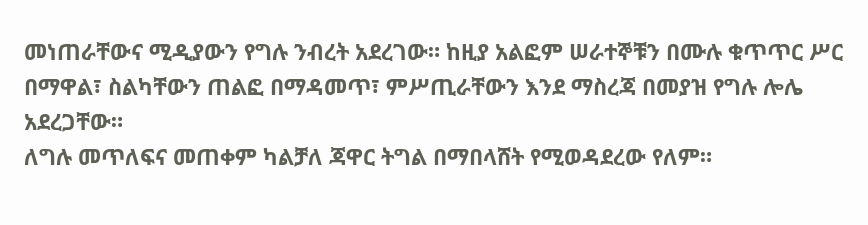መነጠራቸውና ሚዲያውን የግሉ ንብረት አደረገው። ከዚያ አልፎም ሠራተኞቹን በሙሉ ቁጥጥር ሥር በማዋል፣ ስልካቸውን ጠልፎ በማዳመጥ፣ ምሥጢራቸውን እንደ ማስረጃ በመያዝ የግሉ ሎሌ አደረጋቸው።
ለግሉ መጥለፍና መጠቀም ካልቻለ ጃዋር ትግል በማበላሸት የሚወዳደረው የለም።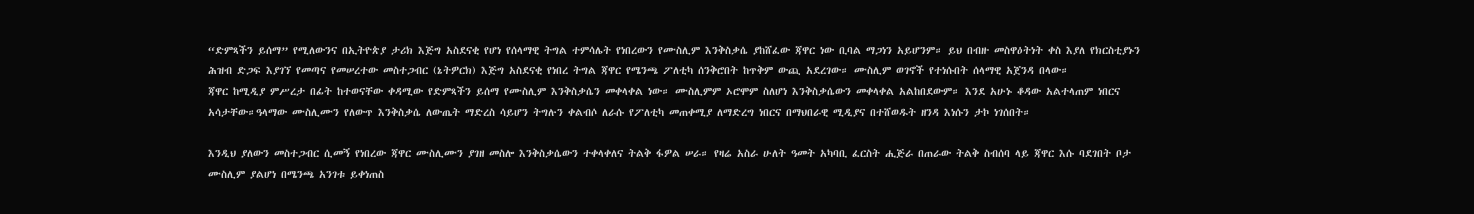“ድምጻችን ይሰማ” የሚለውንና በኢትዮጵያ ታሪክ እጅግ አስደናቂ የሆነ የሰላማዊ ትግል ተምሳሌት የነበረውን የሙስሊም እንቅስቃሴ ያከሸፈው ጃዋር ነው ቢባል ማጋነን አይሆንም። ይህ በብዙ መስዋዕትነት ቀስ እያለ የክርስቲያኑን ሕዝብ ድጋፍ እያገኘ የመጣና የመሠረተው መስተጋብር (ኔትዎርክ) እጅግ አስደናቂ የነበረ ትግል ጃዋር የሜንጫ ፖለቲካ ሰንቅሮበት ከጥቅም ውጪ አደረገው። ሙስሊም ወገኖች የተነሱበት ሰላማዊ አጀንዳ በላው።
ጃዋር ከሚዲያ ምሥረታ በፊት ከተወናቸው ቀዳሚው የድምጻችን ይሰማ የሙስሊም እንቅስቃሴን መቀላቀል ነው። ሙስሊምም ኦሮሞም ስለሆነ እንቅስቃሴውን መቀላቀል አልከበደውም። እንደ አሁኑ ቆዳው አልተላጠም ነበርና አሳታቸው።ዓላማው ሙስሊሙን የለውጥ እንቅስቃሴ ለውጤት ማድረስ ሳይሆን ትግሉን ቀልብሶ ለራሱ የፖለቲካ መጠቀሚያ ለማድረግ ነበርና በማህበራዊ ሚዲያና በተሸወዱት ዘንዳ እነሱን ታኮ ነገሰበት።

እንዲህ ያለውን መስተጋብር ሲመኝ የነበረው ጃዋር ሙስሊሙን ያገዘ መስሎ እንቅስቃሴውን ተቀላቀለና ትልቅ ፋዎል ሠራ። የዛሬ አስራ ሁለት ዓመት አካባቢ ፈርስት ሒጅራ በጠራው ትልቅ ስብሰባ ላይ ጃዋር እሱ ባደገበት ቦታ ሙስሊም ያልሆነ በሜንጫ አንገቱ ይቀነጠስ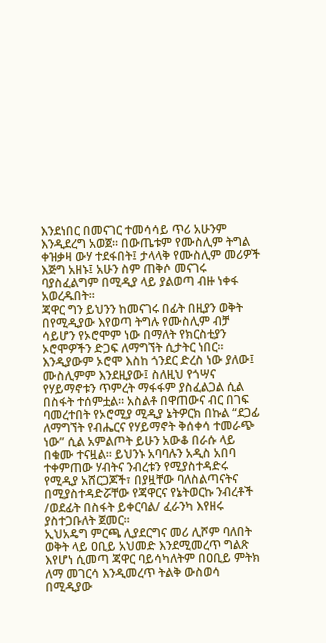እንደነበር በመናገር ተመሳሳይ ጥሪ አሁንም እንዲደረግ አወጀ። በውጤቱም የሙስሊም ትግል ቀዝቃዛ ውሃ ተደፋበት፤ ታላላቅ የሙስሊም መሪዎች እጅግ አዘኑ፤ አሁን ስም ጠቅሶ መናገሩ ባያስፈልግም በሚዲያ ላይ ያልወጣ ብዙ ነቀፋ አወረዱበት።
ጃዋር ግን ይህንን ከመናገሩ በፊት በዚያን ወቅት በየሚዲያው እየወጣ ትግሉ የሙስሊም ብቻ ሳይሆን የኦሮሞም ነው በማለት የክርስቲያን ኦሮሞዎችን ድጋፍ ለማግኘት ሲታትር ነበር። እንዲያውም ኦሮሞ እስከ ጎንደር ድረስ ነው ያለው፤ ሙስሊምም እንደዚያው፤ ስለዚህ የጎሣና የሃይማኖቱን ጥምረት ማፋፋም ያስፈልጋል ሲል በስፋት ተሰምቷል። አስልቶ በዋጠውና ብር በገፍ ባመረተበት የኦሮሚያ ሚዲያ ኔትዎርክ በኩል “ደጋፊ ለማግኘት የብሔርና የሃይማኖት ቅሰቀሳ ተመራጭ ነው” ሲል አምልጦት ይሁን አውቆ በራሱ ላይ በቁሙ ተናዟል። ይህንኑ አባባሉን አዲስ አበባ ተቀምጠው ሃብትና ንብረቱን የሚያስተዳድሩ የሚዲያ አሸርጋጆች፣ በያዟቸው ባለስልጣናትና በሚያስተዳድሯቸው የጃዋርና የኔትወርኩ ንብረቶች /ወደፊት በስፋት ይቀርባል/ ፈራንካ እየዘሩ ያስተጋቡለት ጀመር።
ኢህአዴግ ምርጫ ሊያደርግና መሪ ሊሾም ባለበት ወቅት ላይ ዐቢይ አህመድ እንደሚመረጥ ግልጽ እየሆነ ሲመጣ ጃዋር ባይሳካለትም በዐቢይ ምትክ ለማ መገርሳ እንዲመረጥ ትልቅ ውስወሳ በሚዲያው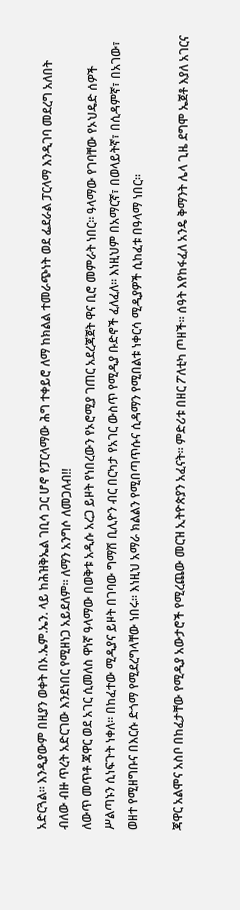አድርጓል። እንዲያውም በዚያን ወቀት በኦ.ኤም.ኤን. ላይ ከሕዝቅኤል ገቢሳ ጋር ሆኖ የፓርላማው ሕግ ተቀይሮ ለማ ከክልል ተመራጭነት ወደ ፌደራል ፓርላማ እንዲገባ መደረግ አለበት ብለው ብዙ ጥረት አድርገው እንደነበር የሚዘነጋ አይደለም። ለማን አንግሶ ለመጋለብ!!
ለውጥ መጥቶ ጃዋር ወደ አገር ሲመለስ ዋነኛ ዓላማው በወቅቱ አዲሱ አረጋ ይዞት የነበረውን የኦሮሚያ ገጠር አደረጃጀት ዋና ቢሮ መምራት ነበር። ዓላማው የገባቸው የኦህዴድ ሰዎች ሥልጣኑን ሲነፍጉት ነቀለ። በከፈተው ሚዲያና ይዞት በገባው ግማሽ ቢሊዮን ብር በርካታ የአገር ውስጥ የሚዲያ ቡድኖች ፈለፈለ። እነዚህም በአማርኛ፣ በወላይትኛ፣ በሲዳምኛ፣ በአገው፣ ወዘተ የሚዘግቡና በእርሱ ድጎማ የሚደረግላቸው ነበሩ። እነዚህ አማራ ክልልን የሚበጣጥሱና ሲዳማን የሚበልቱ ነቀርሳ ሚዲያዎች ሲከፈቱ በዓላማ ነበር።

ጃዋር አልሞና አስቦ በከፈታቸው የሚዲያ አውታሮች የሚረጨው መርዝ ኢትዮጵያን አፈናት። ምድሪቱ በዘር ፖለቲካ ጦዘች። ሰዓት እየከፋፈለ አንዴ ቅማንት ሌላ ጊዜ ደግሞ ኤጀቶ እያለ አገርና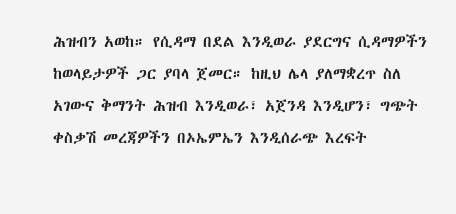ሕዝብን አወከ። የሲዳማ በደል እንዲወራ ያደርግና ሲዳማዎችን ከወላይታዎች ጋር ያባላ ጀመር። ከዚህ ሌላ ያለማቋረጥ ስለ አገውና ቅማንት ሕዝብ እንዲወራ፣ አጀንዳ እንዲሆን፣ ግጭት ቀስቃሽ መረጃዎችን በኦኤምኤን እንዲሰራጭ እረፍት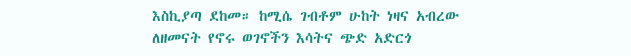እስኪያጣ ደከመ። ከሚሴ ገብቶም ሁከት ነዛና አብረው ለዘመናት የኖሩ ወገኖችን እሳትና ጭድ አድርጎ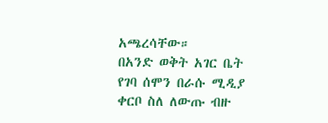አጫረሳቸው።
በአንድ ወቅት አገር ቤት የገባ ሰሞን በራሱ ሚዲያ ቀርቦ ስለ ለውጡ ብዙ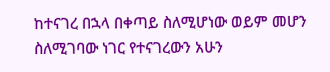ከተናገረ በኋላ በቀጣይ ስለሚሆነው ወይም መሆን ስለሚገባው ነገር የተናገረውን አሁን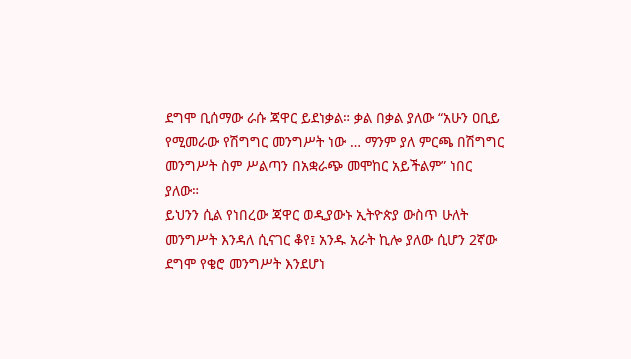ደግሞ ቢሰማው ራሱ ጃዋር ይደነቃል። ቃል በቃል ያለው “አሁን ዐቢይ የሚመራው የሽግግር መንግሥት ነው … ማንም ያለ ምርጫ በሽግግር መንግሥት ስም ሥልጣን በአቋራጭ መሞከር አይችልም” ነበር ያለው።
ይህንን ሲል የነበረው ጃዋር ወዲያውኑ ኢትዮጵያ ውስጥ ሁለት መንግሥት እንዳለ ሲናገር ቆየ፤ አንዱ አራት ኪሎ ያለው ሲሆን 2ኛው ደግሞ የቄሮ መንግሥት እንደሆነ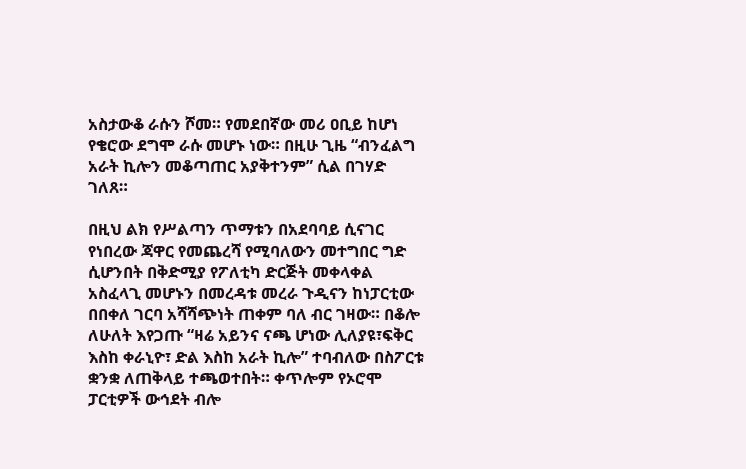አስታውቆ ራሱን ሾመ። የመደበኛው መሪ ዐቢይ ከሆነ የቄሮው ደግሞ ራሱ መሆኑ ነው። በዚሁ ጊዜ “ብንፈልግ አራት ኪሎን መቆጣጠር አያቅተንም” ሲል በገሃድ ገለጸ።

በዚህ ልክ የሥልጣን ጥማቱን በአደባባይ ሲናገር የነበረው ጃዋር የመጨረሻ የሚባለውን መተግበር ግድ ሲሆንበት በቅድሚያ የፖለቲካ ድርጅት መቀላቀል አስፈላጊ መሆኑን በመረዳቱ መረራ ጉዲናን ከነፓርቲው በበቀለ ገርባ አሻሻጭነት ጠቀም ባለ ብር ገዛው። በቆሎ ለሁለት እየጋጡ “ዛሬ አይንና ናጫ ሆነው ሊለያዩ፣ፍቅር እስከ ቀራኒዮ፣ ድል እስከ አራት ኪሎ” ተባብለው በስፖርቱ ቋንቋ ለጠቅላይ ተጫወተበት። ቀጥሎም የኦሮሞ ፓርቲዎች ውኅደት ብሎ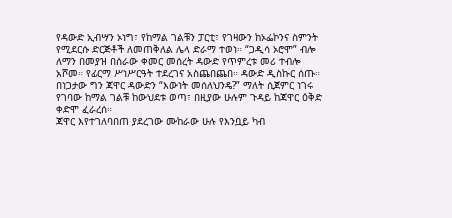የዳውድ ኢብሣን ኦነግ፣ የከማል ገልቹን ፓርቲ፣ የገዛውን ከኦፌኮንና ስምንት የሚደርሱ ድርጅቶች ለመጠቅለል ሌላ ድራማ ተወነ። “ጋዲሳ ኦሮሞ” ብሎ ለማን በመያዝ በሰራው ቀመር መሰረት ዳውድ የጥምረቱ መሪ ተብሎ አሾመ። የፊርማ ሥነሥርዓት ተደረገና አስጨበጨበ። ዳውድ ዲስኩር ሰጡ። በነጋታው ግን ጃዋር ዳውድን “እውነት መሰለህንዴ?” ማለት ሲጀምር ነገሩ የገባው ከማል ገልቹ ከውህደቱ ወጣ፣ በዚያው ሁሉም ጉዳይ ከጃዋር ዕቅድ ቀድሞ ፈራረሰ።
ጃዋር እየተገለባበጠ ያደረገው ሙከራው ሁሉ የእንቧይ ካብ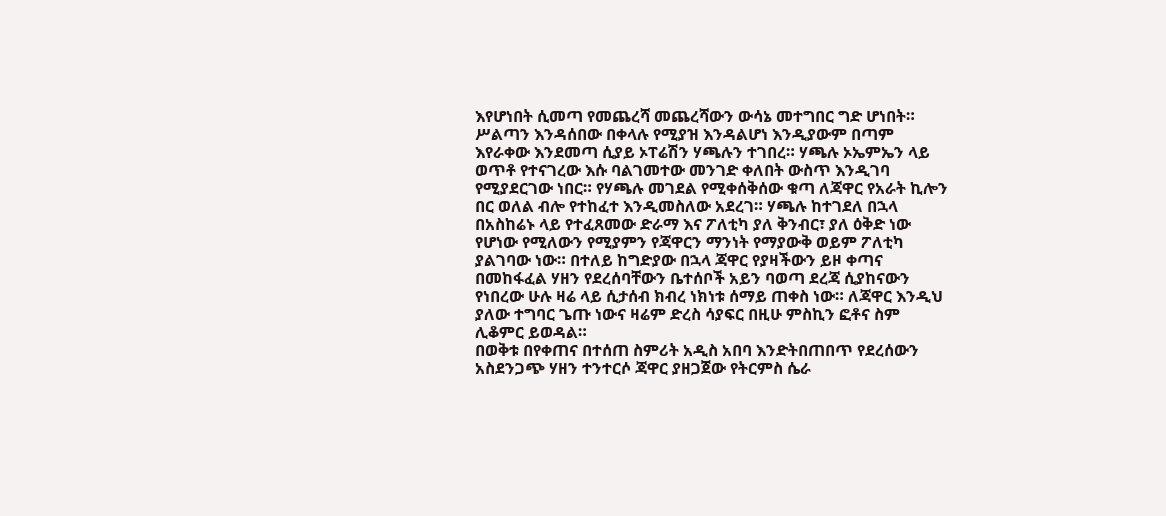እየሆነበት ሲመጣ የመጨረሻ መጨረሻውን ውሳኔ መተግበር ግድ ሆነበት። ሥልጣን እንዳሰበው በቀላሉ የሚያዝ እንዳልሆነ እንዲያውም በጣም እየራቀው እንደመጣ ሲያይ ኦፐሬሽን ሃጫሉን ተገበረ። ሃጫሉ ኦኤምኤን ላይ ወጥቶ የተናገረው እሱ ባልገመተው መንገድ ቀለበት ውስጥ እንዲገባ የሚያደርገው ነበር። የሃጫሉ መገደል የሚቀሰቅሰው ቁጣ ለጃዋር የአራት ኪሎን በር ወለል ብሎ የተከፈተ እንዲመስለው አደረገ። ሃጫሉ ከተገደለ በኋላ በአስከሬኑ ላይ የተፈጸመው ድራማ እና ፖለቲካ ያለ ቅንብር፣ ያለ ዕቅድ ነው የሆነው የሚለውን የሚያምን የጃዋርን ማንነት የማያውቅ ወይም ፖለቲካ ያልገባው ነው። በተለይ ከግድያው በኋላ ጃዋር የያዛችውን ይዞ ቀጣና በመከፋፈል ሃዘን የደረሰባቸውን ቤተሰቦች አይን ባወጣ ደረጃ ሲያከናውን የነበረው ሁሉ ዛሬ ላይ ሲታሰብ ክብረ ነክነቱ ሰማይ ጠቀስ ነው። ለጃዋር እንዲህ ያለው ተግባር ጌጡ ነውና ዛሬም ድረስ ሳያፍር በዚሁ ምስኪን ፎቶና ስም ሊቆምር ይወዳል።
በወቅቱ በየቀጠና በተሰጠ ስምሪት አዲስ አበባ እንድትበጠበጥ የደረሰውን አስደንጋጭ ሃዘን ተንተርሶ ጃዋር ያዘጋጀው የትርምስ ሴራ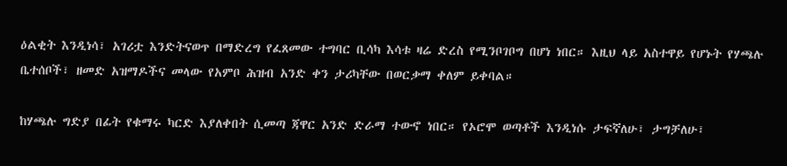ዕልቂት እንዲነሳ፣ አገሪቷ እንድትናወጥ በማድረግ የፈጸመው ተግባር ቢሳካ እሳቱ ዛሬ ድረስ የሚንቦገቦግ በሆነ ነበር። እዚህ ላይ አስተዋይ የሆኑት የሃጫሉ ቤተሰቦች፣ ዘመድ አዝማዶችና መላው የአምቦ ሕዝብ አንድ ቀን ታሪካቸው በወርቃማ ቀለም ይቀባል።

ከሃጫሉ ግድያ በፊት የቁማሩ ካርድ እያለቀበት ሲመጣ ጃዋር አንድ ድራማ ተውኖ ነበር። የኦሮሞ ወጣቶች እንዲነሱ ታፍኛለሁ፣ ታግቻለሁ፣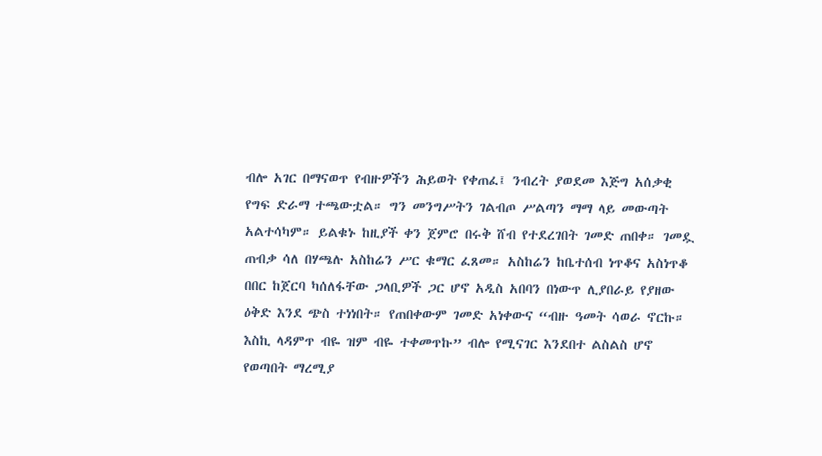ብሎ አገር በማናወጥ የብዙዎችን ሕይወት የቀጠፈ፤ ንብረት ያወደመ እጅግ አሰቃቂ የግፍ ድራማ ተጫውቷል። ግን መንግሥትን ገልብጦ ሥልጣን ማማ ላይ መውጣት አልተሳካም። ይልቁኑ ከዚያች ቀን ጀምሮ በሩቅ ሸብ የተደረገበት ገመድ ጠበቀ። ገመዷ ጠብቃ ሳለ በሃጫሉ አስከሬን ሥር ቁማር ፈጸመ። አስከሬን ከቤተሰብ ነጥቆና አስነጥቆ በበር ከጀርባ ካሰለፋቸው ጋላቢዎች ጋር ሆኖ አዲስ አበባን በነውጥ ሊያበራይ የያዘው ዕቅድ እንደ ጭስ ተነነበት። የጠበቀውም ገመድ አነቀውና “ብዙ ዓመት ሳወራ ኖርኩ። እስኪ ላዳምጥ ብዬ ዝም ብዬ ተቀመጥኩ” ብሎ የሚናገር እንደበተ ልስልስ ሆኖ የወጣበት ማረሚያ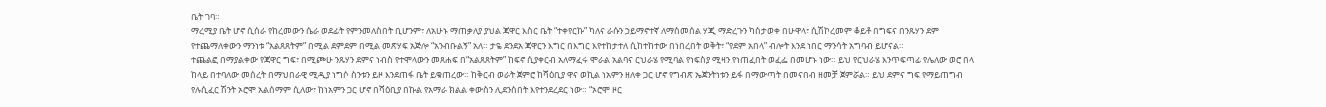ቤት ገባ።
ማረሚያ ቤት ሆኖ ሲሰራ የከረመውን ሴራ ወደፊት የምንመለስበት ቢሆንም፣ ለአሁኑ ማጠቃለያ ያህል ጃዋር እስር ቤት “ተቀየርኩ” ካለና ራሱን ኃይማኖተኛ ለማስመሰል ሃጂ ማድረጉን ካስታወቀ በሁዋላ፣ ሲሽኮረመም ቆይቶ በግፍና በንጹሃን ደም የተጨማለቀውን ማንነቱ “አልጸጸትም” በሚል ደምደም በሚል መጽሃፍ አጅሎ “አንብቡልኝ” አለ። ታዬ ደንደአ ጃዋርን እግር በእግር እየተከታተለ ሲከተከተው በነበረበት ወቅት፣ “የደም አበላ” ብሎት እንደ ነበር ማንሳት አግባብ ይሆናል።
ተጨልፎ በማያልቀው የጃዋር ግፍ፣ በሚጮሁ ንጹሃን ደምና ነብስ የተሞላውን መጸሐፍ በ“አልጸጸትም” ከፍኖ ሲያቀርብ አለማፈሩ ሞራል አልባና ርህራሄ የሚባል የነፍስያ ሚዛን የነጠፈበት ወፈፌ በመሆኑ ነው። ይህ የርህራሄ እንጥፍጣፊ የሌለው ወሮ በላ ከላይ በተባለው መሰረት በማህበራዊ ሚዲያ ነግሶ ስንቱን ይዞ እንደጠፋ ቤት ይቁጠረው። ከቅርብ ወራት ጀምሮ ከሻዕቢያ ዋና ወኪል ነአምን ዘለቀ ጋር ሆኖ የግብጽ ኤጀንትነቱን ይፋ በማውጣት በመናበብ ዘመቻ ጀምሯል። ይህ ደምና ግፍ የማይጠግብ የሉሲፈር ሽንት ኦሮሞ አልሰማም ሲለው፣ ከነአምን ጋር ሆኖ በሻዕቢያ በኩል የአማራ ክልል ቀውስን ሊደንስበት እየተንደረደር ነው። “ኦሮሞ ዞር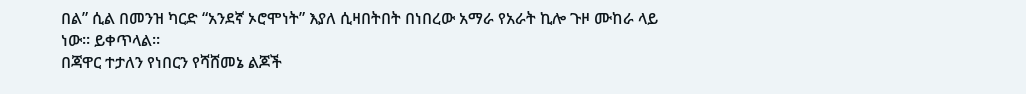በል” ሲል በመንዝ ካርድ “አንደኛ ኦሮሞነት” እያለ ሲዛበትበት በነበረው አማራ የአራት ኪሎ ጉዞ ሙከራ ላይ ነው። ይቀጥላል።
በጃዋር ተታለን የነበርን የሻሸመኔ ልጆች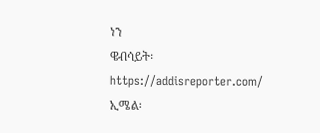ነን
ዌብሳይት፡ https://addisreporter.com/
ኢሜል፡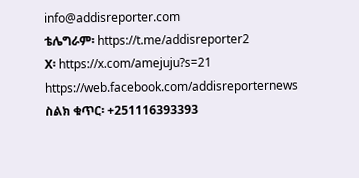info@addisreporter.com
ቴሌግራም፡ https://t.me/addisreporter2
X፡ https://x.com/amejuju?s=21
https://web.facebook.com/addisreporternews
ስልክ ቁጥር፡ +251116393393